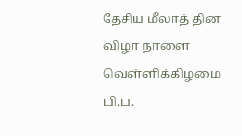தேசிய மீலாத் தின விழா நாளை வெள்ளிக்கிழமை பி.ப.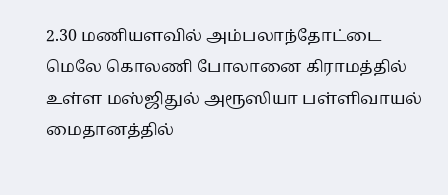2.30 மணியளவில் அம்பலாந்தோட்டை மெலே கொலணி போலானை கிராமத்தில் உள்ள மஸ்ஜிதுல் அரூஸியா பள்ளிவாயல் மைதானத்தில்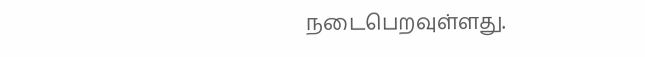நடைபெறவுள்ளது.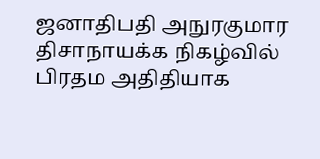ஜனாதிபதி அநுரகுமார திசாநாயக்க நிகழ்வில் பிரதம அதிதியாக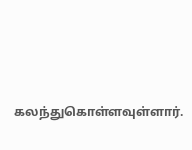கலந்துகொள்ளவுள்ளார்.